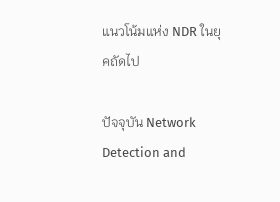แนวโน้มแห่ง NDR ในยุคถัดไป

ปัจจุบัน Network Detection and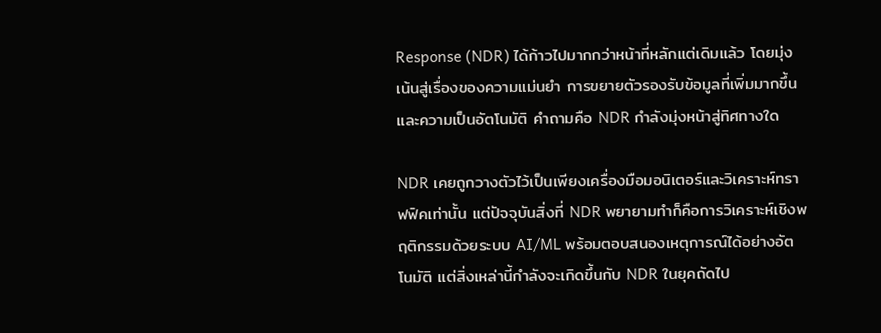Response (NDR) ได้ก้าวไปมากกว่าหน้าที่หลักแต่เดิมแล้ว โดยมุ่งเน้นสู่เรื่องของความแม่นยำ การขยายตัวรองรับข้อมูลที่เพิ่มมากขึ้น และความเป็นอัตโนมัติ คำถามคือ NDR กำลังมุ่งหน้าสู่ทิศทางใด

NDR เคยถูกวางตัวไว้เป็นเพียงเครื่องมือมอนิเตอร์และวิเคราะห์ทราฟฟิคเท่านั้น แต่ปัจจุบันสิ่งที่ NDR พยายามทำก็คือการวิเคราะห์เชิงพฤติกรรมด้วยระบบ AI/ML พร้อมตอบสนองเหตุการณ์ได้อย่างอัตโนมัติ แต่สิ่งเหล่านี้กำลังจะเกิดขึ้นกับ NDR ในยุคถัดไป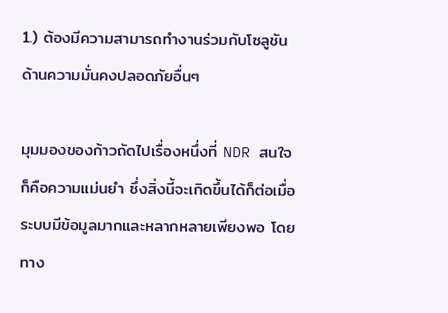1.) ต้องมีความสามารถทำงานร่วมกับโซลูชันด้านความมั่นคงปลอดภัยอื่นๆ

มุมมองของก้าวถัดไปเรื่องหนึ่งที่ NDR สนใจก็คือความแม่นยำ ซึ่งสิ่งนี้จะเกิดขึ้นได้ก็ต่อเมื่อระบบมีข้อมูลมากและหลากหลายเพียงพอ โดยทาง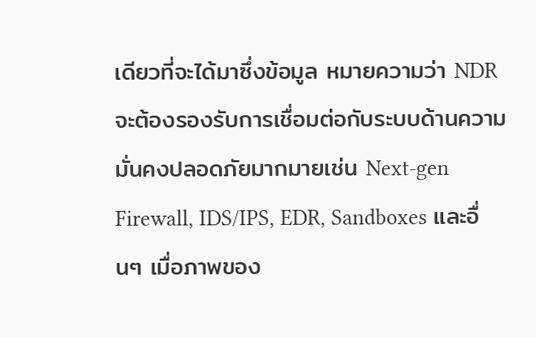เดียวที่จะได้มาซึ่งข้อมูล หมายความว่า NDR จะต้องรองรับการเชื่อมต่อกับระบบด้านความมั่นคงปลอดภัยมากมายเช่น Next-gen Firewall, IDS/IPS, EDR, Sandboxes และอื่นๆ เมื่อภาพของ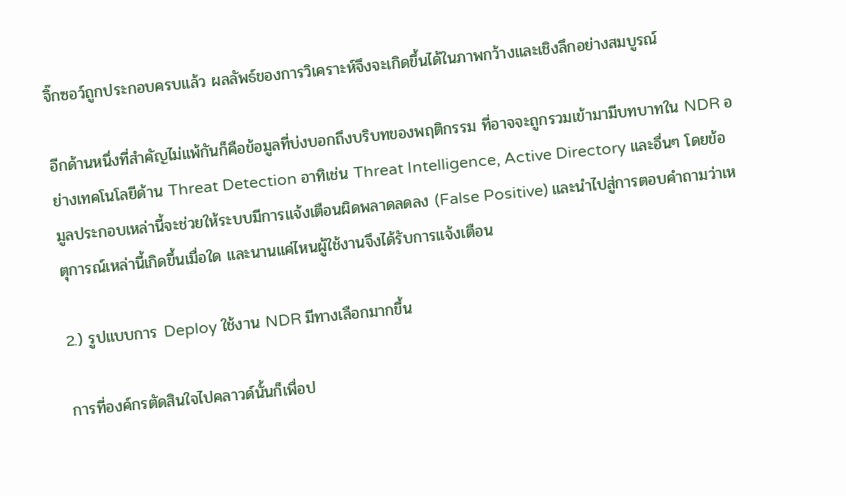จิ๊กซอว์ถูกประกอบครบแล้ว ผลลัพธ์ของการวิเคราะห์จึงจะเกิดขึ้นได้ในภาพกว้างและเชิงลึกอย่างสมบูรณ์

อีกด้านหนึ่งที่สำคัญไม่แพ้กันก็คือข้อมูลที่บ่งบอกถึงบริบทของพฤติกรรม ที่อาจจะถูกรวมเข้ามามีบทบาทใน NDR อย่างเทคโนโลยีด้าน Threat Detection อาทิเช่น Threat Intelligence, Active Directory และอื่นๆ โดยข้อมูลประกอบเหล่านี้จะช่วยให้ระบบมีการแจ้งเตือนผิดพลาดลดลง (False Positive) และนำไปสู่การตอบคำถามว่าเหตุการณ์เหล่านี้เกิดขึ้นเมื่อใด และนานแค่ไหนผู้ใช้งานจึงได้รับการแจ้งเตือน

2.) รูปแบบการ Deploy ใช้งาน NDR มีทางเลือกมากขึ้น

การที่องค์กรตัดสินใจไปคลาวด์นั้นก็เพื่อป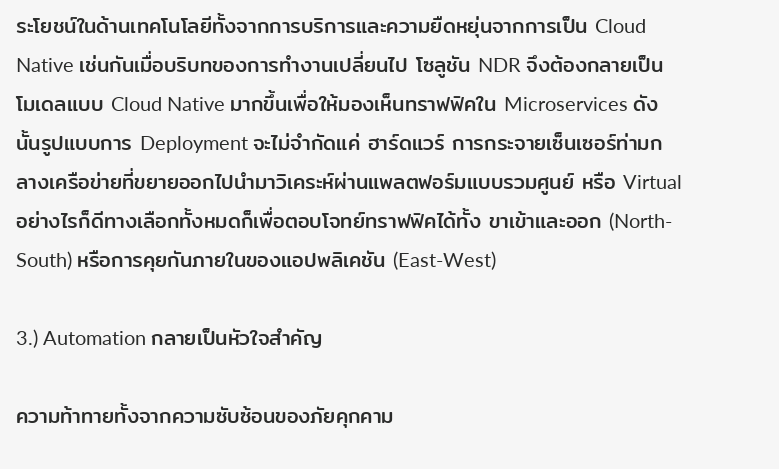ระโยชน์ในด้านเทคโนโลยีทั้งจากการบริการและความยืดหยุ่นจากการเป็น Cloud Native เช่นกันเมื่อบริบทของการทำงานเปลี่ยนไป โซลูชัน NDR จึงต้องกลายเป็นโมเดลแบบ Cloud Native มากขึ้นเพื่อให้มองเห็นทราฟฟิคใน Microservices ดังนั้นรูปแบบการ Deployment จะไม่จำกัดแค่ ฮาร์ดแวร์ การกระจายเซ็นเซอร์ท่ามกลางเครือข่ายที่ขยายออกไปนำมาวิเคระห์ผ่านแพลตฟอร์มแบบรวมศูนย์ หรือ Virtual อย่างไรก็ดีทางเลือกทั้งหมดก็เพื่อตอบโจทย์ทราฟฟิคได้ทั้ง ขาเข้าและออก (North-South) หรือการคุยกันภายในของแอปพลิเคชัน (East-West)

3.) Automation กลายเป็นหัวใจสำคัญ

ความท้าทายทั้งจากความซับซ้อนของภัยคุกคาม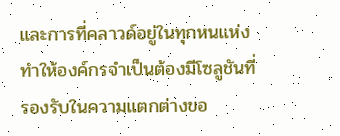และการที่คลาวด์อยู่ในทุกหนแห่ง ทำให้องค์กรจำเป็นต้องมีโซลูชันที่รองรับในความแตกต่างขอ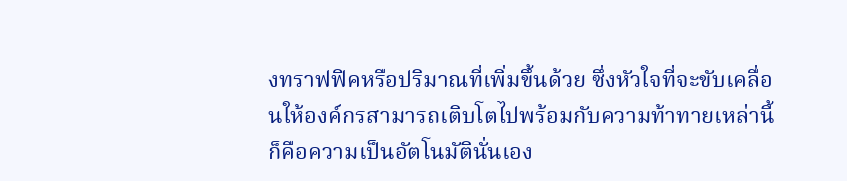งทราฟฟิคหรือปริมาณที่เพิ่มขึ้นด้วย ซึ่งหัวใจที่จะขับเคลื่อนให้องค์กรสามารถเติบโตไปพร้อมกับความท้าทายเหล่านี้ก็คือความเป็นอัตโนมัตินั่นเอง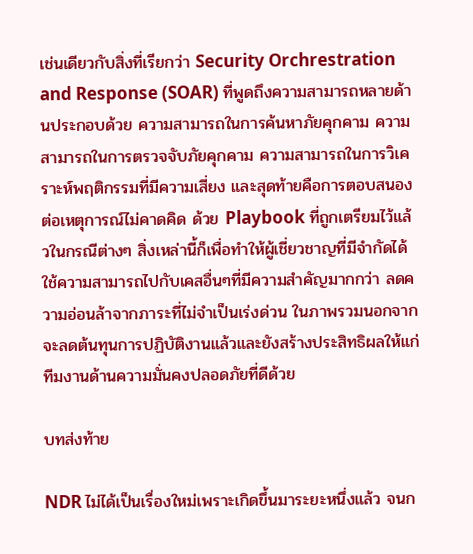เช่นเดียวกับสิ่งที่เรียกว่า Security Orchrestration and Response (SOAR) ที่พูดถึงความสามารถหลายด้านประกอบด้วย ความสามารถในการค้นหาภัยคุกคาม ความสามารถในการตรวจจับภัยคุกคาม ความสามารถในการวิเคราะห์พฤติกรรมที่มีความเสี่ยง และสุดท้ายคือการตอบสนองต่อเหตุการณ์ไม่คาดคิด ด้วย Playbook ที่ถูกเตรียมไว้แล้วในกรณีต่างๆ สิ่งเหล่านี้ก็เพื่อทำให้ผู้เชี่ยวชาญที่มีจำกัดได้ใช้ความสามารถไปกับเคสอื่นๆที่มีความสำคัญมากกว่า ลดความอ่อนล้าจากภาระที่ไม่จำเป็นเร่งด่วน ในภาพรวมนอกจากจะลดต้นทุนการปฏิบัติงานแล้วและยังสร้างประสิทธิผลให้แก่ทีมงานด้านความมั่นคงปลอดภัยที่ดีด้วย

บทส่งท้าย

NDR ไม่ได้เป็นเรื่องใหม่เพราะเกิดขึ้นมาระยะหนึ่งแล้ว จนก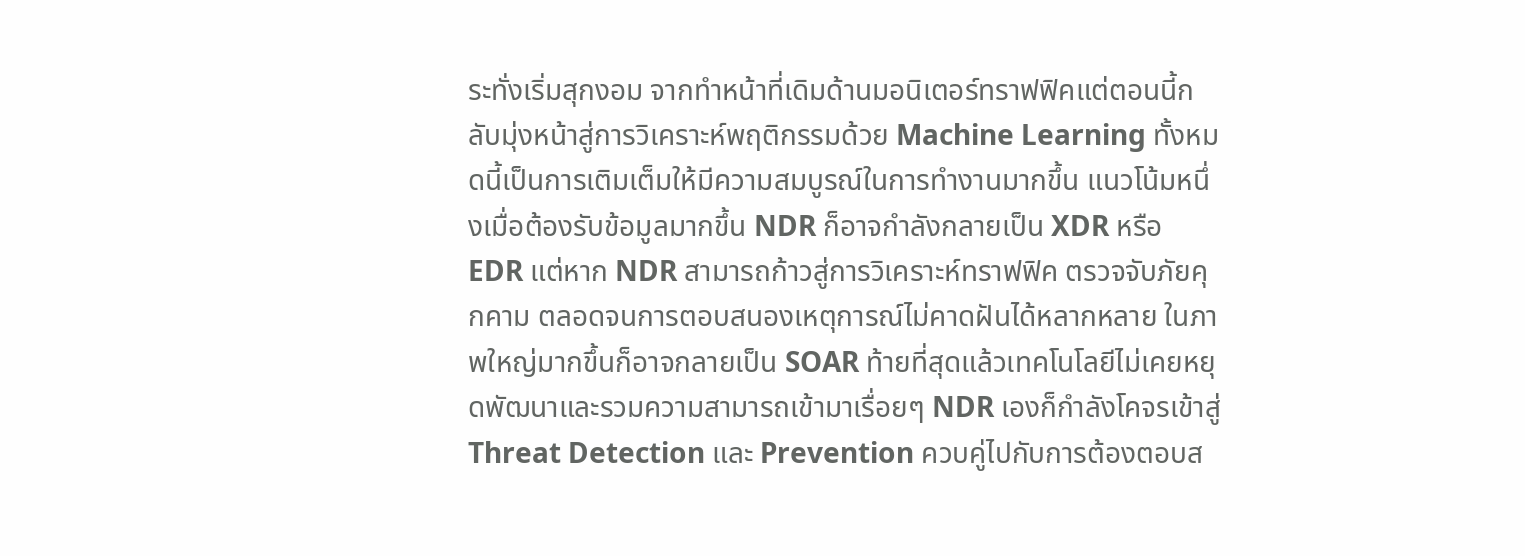ระทั่งเริ่มสุกงอม จากทำหน้าที่เดิมด้านมอนิเตอร์ทราฟฟิคแต่ตอนนี้กลับมุ่งหน้าสู่การวิเคราะห์พฤติกรรมด้วย Machine Learning ทั้งหมดนี้เป็นการเติมเต็มให้มีความสมบูรณ์ในการทำงานมากขึ้น แนวโน้มหนึ่งเมื่อต้องรับข้อมูลมากขึ้น NDR ก็อาจกำลังกลายเป็น XDR หรือ EDR แต่หาก NDR สามารถก้าวสู่การวิเคราะห์ทราฟฟิค ตรวจจับภัยคุกคาม ตลอดจนการตอบสนองเหตุการณ์ไม่คาดฝันได้หลากหลาย ในภาพใหญ่มากขึ้นก็อาจกลายเป็น SOAR ท้ายที่สุดแล้วเทคโนโลยีไม่เคยหยุดพัฒนาและรวมความสามารถเข้ามาเรื่อยๆ NDR เองก็กำลังโคจรเข้าสู่ Threat Detection และ Prevention ควบคู่ไปกับการต้องตอบส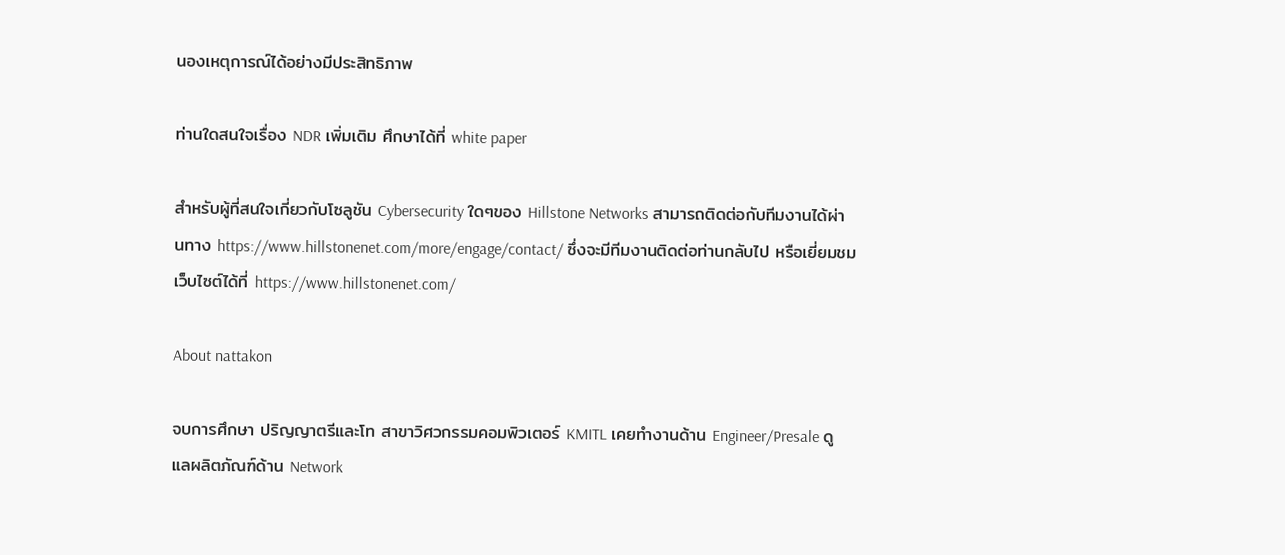นองเหตุการณ์ได้อย่างมีประสิทธิภาพ

ท่านใดสนใจเรื่อง NDR เพิ่มเติม ศึกษาได้ที่ white paper

สำหรับผู้ที่สนใจเกี่ยวกับโซลูชัน Cybersecurity ใดๆของ Hillstone Networks สามารถติดต่อกับทีมงานได้ผ่านทาง https://www.hillstonenet.com/more/engage/contact/ ซึ่งจะมีทีมงานติดต่อท่านกลับไป หรือเยี่ยมชมเว็บไซต์ได้ที่ https://www.hillstonenet.com/

About nattakon

จบการศึกษา ปริญญาตรีและโท สาขาวิศวกรรมคอมพิวเตอร์ KMITL เคยทำงานด้าน Engineer/Presale ดูแลผลิตภัณฑ์ด้าน Network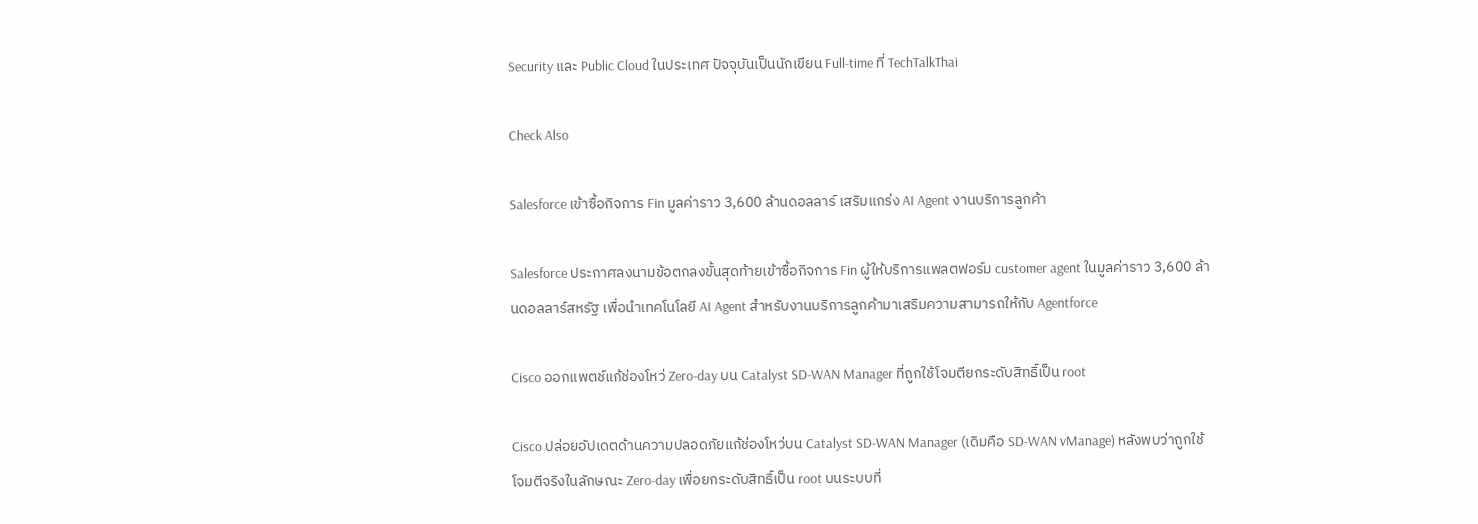Security และ Public Cloud ในประเทศ ปัจจุบันเป็นนักเขียน Full-time ที่ TechTalkThai

Check Also

Salesforce เข้าซื้อกิจการ Fin มูลค่าราว 3,600 ล้านดอลลาร์ เสริมแกร่ง AI Agent งานบริการลูกค้า

Salesforce ประกาศลงนามข้อตกลงขั้นสุดท้ายเข้าซื้อกิจการ Fin ผู้ให้บริการแพลตฟอร์ม customer agent ในมูลค่าราว 3,600 ล้านดอลลาร์สหรัฐ เพื่อนำเทคโนโลยี AI Agent สำหรับงานบริการลูกค้ามาเสริมความสามารถให้กับ Agentforce

Cisco ออกแพตช์แก้ช่องโหว่ Zero-day บน Catalyst SD-WAN Manager ที่ถูกใช้โจมตียกระดับสิทธิ์เป็น root

Cisco ปล่อยอัปเดตด้านความปลอดภัยแก้ช่องโหว่บน Catalyst SD-WAN Manager (เดิมคือ SD-WAN vManage) หลังพบว่าถูกใช้โจมตีจริงในลักษณะ Zero-day เพื่อยกระดับสิทธิ์เป็น root บนระบบที่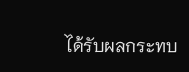ได้รับผลกระทบ